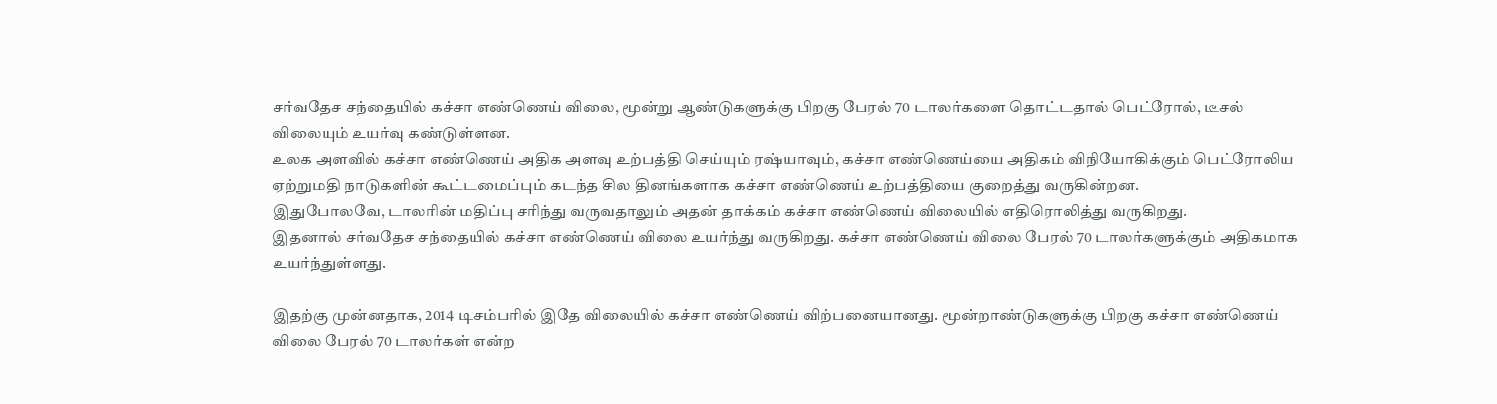சர்வதேச சந்தையில் கச்சா எண்ணெய் விலை, மூன்று ஆண்டுகளுக்கு பிறகு பேரல் 70 டாலர்களை தொட்டதால் பெட்ரோல், டீசல் விலையும் உயர்வு கண்டுள்ளன.
உலக அளவில் கச்சா எண்ணெய் அதிக அளவு உற்பத்தி செய்யும் ரஷ்யாவும், கச்சா எண்ணெய்யை அதிகம் விநியோகிக்கும் பெட்ரோலிய ஏற்றுமதி நாடுகளின் கூட்டமைப்பும் கடந்த சில தினங்களாக கச்சா எண்ணெய் உற்பத்தியை குறைத்து வருகின்றன.
இதுபோலவே, டாலரின் மதிப்பு சரிந்து வருவதாலும் அதன் தாக்கம் கச்சா எண்ணெய் விலையில் எதிரொலித்து வருகிறது.
இதனால் சர்வதேச சந்தையில் கச்சா எண்ணெய் விலை உயர்ந்து வருகிறது. கச்சா எண்ணெய் விலை பேரல் 70 டாலர்களுக்கும் அதிகமாக உயர்ந்துள்ளது.

இதற்கு முன்னதாக, 2014 டிசம்பரில் இதே விலையில் கச்சா எண்ணெய் விற்பனையானது. மூன்றாண்டுகளுக்கு பிறகு கச்சா எண்ணெய் விலை பேரல் 70 டாலர்கள் என்ற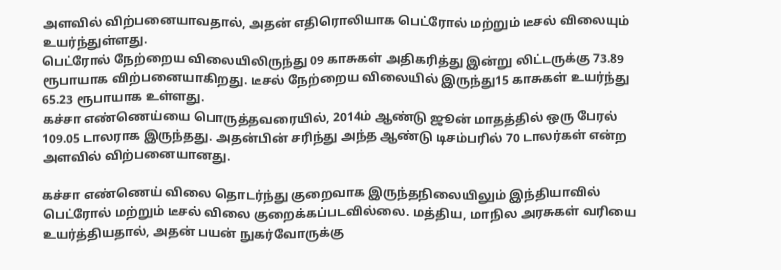அளவில் விற்பனையாவதால், அதன் எதிரொலியாக பெட்ரோல் மற்றும் டீசல் விலையும் உயர்ந்துள்ளது.
பெட்ரோல் நேற்றைய விலையிலிருந்து 09 காசுகள் அதிகரித்து இன்று லிட்டருக்கு 73.89 ரூபாயாக விற்பனையாகிறது. டீசல் நேற்றைய விலையில் இருந்து15 காசுகள் உயர்ந்து 65.23 ரூபாயாக உள்ளது.
கச்சா எண்ணெய்யை பொருத்தவரையில், 2014ம் ஆண்டு ஜூன் மாதத்தில் ஒரு பேரல் 109.05 டாலராக இருந்தது. அதன்பின் சரிந்து அந்த ஆண்டு டிசம்பரில் 70 டாலர்கள் என்ற அளவில் விற்பனையானது.

கச்சா எண்ணெய் விலை தொடர்ந்து குறைவாக இருந்தநிலையிலும் இந்தியாவில் பெட்ரோல் மற்றும் டீசல் விலை குறைக்கப்படவில்லை. மத்திய, மாநில அரசுகள் வரியை உயர்த்தியதால், அதன் பயன் நுகர்வோருக்கு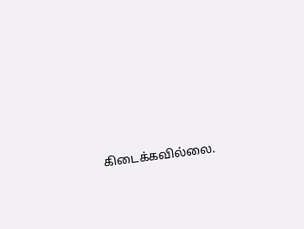கிடைக்கவில்லை.